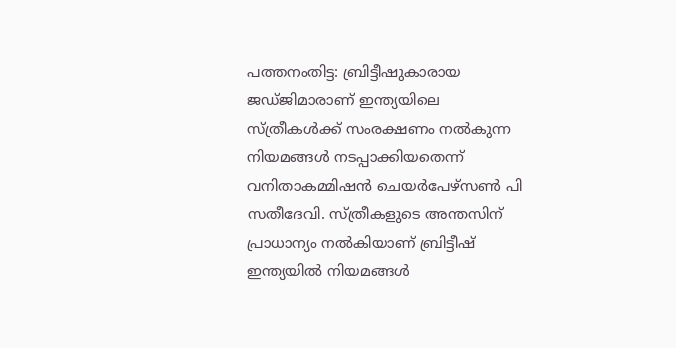പത്തനംതിട്ട: ബ്രിട്ടീഷുകാരായ ജഡ്ജിമാരാണ് ഇന്ത്യയിലെ സ്ത്രീകൾക്ക് സംരക്ഷണം നൽകുന്ന നിയമങ്ങൾ നടപ്പാക്കിയതെന്ന് വനിതാകമ്മിഷൻ ചെയർപേഴ്സൺ പി സതീദേവി. സ്ത്രീകളുടെ അന്തസിന് പ്രാധാന്യം നൽകിയാണ് ബ്രിട്ടീഷ് ഇന്ത്യയിൽ നിയമങ്ങൾ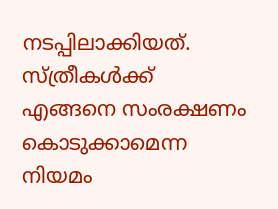നടപ്പിലാക്കിയത്. സ്ത്രീകൾക്ക് എങ്ങനെ സംരക്ഷണം കൊടുക്കാമെന്ന നിയമം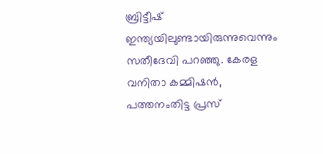ബ്രിട്ടീഷ് ഇന്ത്യയിലുണ്ടായിരുന്നുവെന്നും സതീദേവി പറഞ്ഞു. കേരള വനിതാ കമ്മിഷൻ, പത്തനംതിട്ട പ്രസ്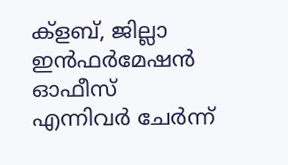ക്ളബ്, ജില്ലാ ഇൻഫർമേഷൻ ഓഫീസ് എന്നിവർ ചേർന്ന്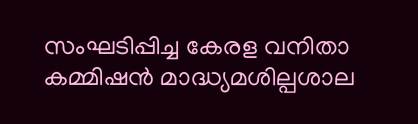സംഘടിപ്പിച്ച കേരള വനിതാ കമ്മിഷൻ മാദ്ധ്യമശില്പശാല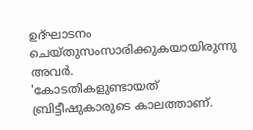ഉദ്ഘാടനം ചെയ്തുസംസാരിക്കുകയായിരുന്നു അവർ.
'കോടതികളുണ്ടായത് ബ്രിട്ടീഷുകാരുടെ കാലത്താണ്.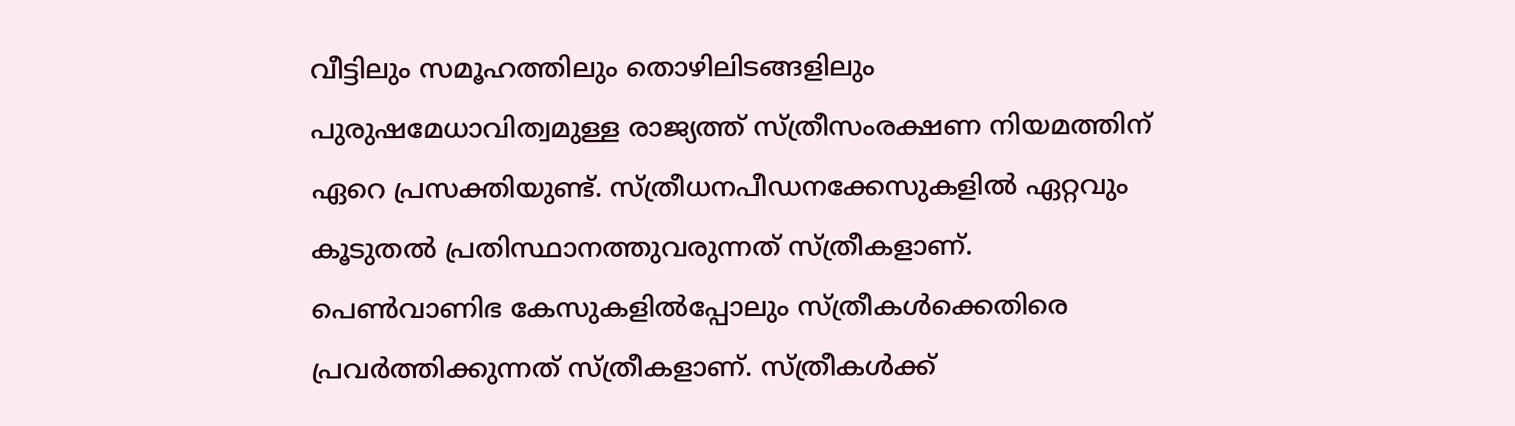വീട്ടിലും സമൂഹത്തിലും തൊഴിലിടങ്ങളിലും പുരുഷമേധാവിത്വമുള്ള രാജ്യത്ത് സ്ത്രീസംരക്ഷണ നിയമത്തിന് ഏറെ പ്രസക്തിയുണ്ട്. സ്ത്രീധനപീഡനക്കേസുകളിൽ ഏറ്റവും കൂടുതൽ പ്രതിസ്ഥാനത്തുവരുന്നത് സ്ത്രീകളാണ്. പെൺവാണിഭ കേസുകളിൽപ്പോലും സ്ത്രീകൾക്കെതിരെ പ്രവർത്തിക്കുന്നത് സ്ത്രീകളാണ്. സ്ത്രീകൾക്ക്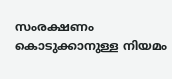സംരക്ഷണം കൊടുക്കാനുള്ള നിയമം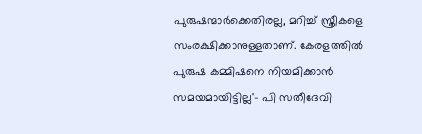പുരുഷന്മാർക്കെതിരല്ല, മറിച്ച് സ്ത്രീകളെ സംരക്ഷിക്കാനുള്ളതാണ്. കേരളത്തിൽ പുരുഷ കമ്മിഷനെ നിയമിക്കാൻ സമയമായിട്ടില്ല'- പി സതീദേവി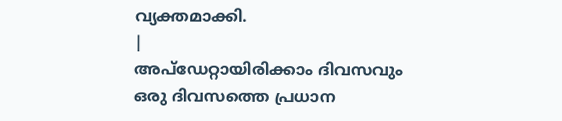വ്യക്തമാക്കി.
|
അപ്ഡേറ്റായിരിക്കാം ദിവസവും
ഒരു ദിവസത്തെ പ്രധാന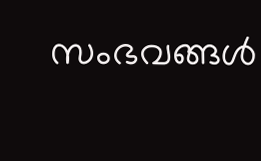സംഭവങ്ങൾ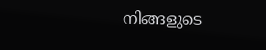നിങ്ങളുടെ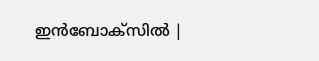ഇൻബോക്സിൽ |